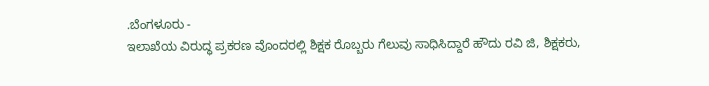.ಬೆಂಗಳೂರು -
ಇಲಾಖೆಯ ವಿರುದ್ಧ ಪ್ರಕರಣ ವೊಂದರಲ್ಲಿ ಶಿಕ್ಷಕ ರೊಬ್ಬರು ಗೆಲುವು ಸಾಧಿಸಿದ್ದಾರೆ ಹೌದು ರವಿ ಜಿ, ಶಿಕ್ಷಕರು,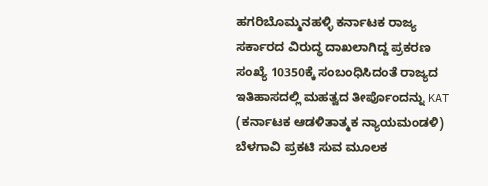ಹಗರಿಬೊಮ್ಮನಹಳ್ಳಿ ಕರ್ನಾಟಕ ರಾಜ್ಯ ಸರ್ಕಾರದ ವಿರುದ್ಧ ದಾಖಲಾಗಿದ್ದ ಪ್ರಕರಣ ಸಂಖ್ಯೆ 10350ಕ್ಕೆ ಸಂಬಂಧಿಸಿದಂತೆ ರಾಜ್ಯದ ಇತಿಹಾಸದಲ್ಲಿ ಮಹತ್ವದ ತೀರ್ಪೊಂದನ್ನು KAT (ಕರ್ನಾಟಕ ಆಡಳಿತಾತ್ಮಕ ನ್ಯಾಯಮಂಡಳಿ) ಬೆಳಗಾವಿ ಪ್ರಕಟಿ ಸುವ ಮೂಲಕ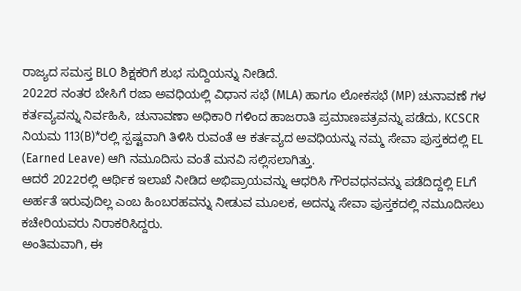ರಾಜ್ಯದ ಸಮಸ್ತ BLO ಶಿಕ್ಷಕರಿಗೆ ಶುಭ ಸುದ್ದಿಯನ್ನು ನೀಡಿದೆ.
2022ರ ನಂತರ ಬೇಸಿಗೆ ರಜಾ ಅವಧಿಯಲ್ಲಿ ವಿಧಾನ ಸಭೆ (MLA) ಹಾಗೂ ಲೋಕಸಭೆ (MP) ಚುನಾವಣೆ ಗಳ ಕರ್ತವ್ಯವನ್ನು ನಿರ್ವಹಿಸಿ, ಚುನಾವಣಾ ಅಧಿಕಾರಿ ಗಳಿಂದ ಹಾಜರಾತಿ ಪ್ರಮಾಣಪತ್ರವನ್ನು ಪಡೆದು, KCSCR ನಿಯಮ 113(B)*ರಲ್ಲಿ ಸ್ಪಷ್ಟವಾಗಿ ತಿಳಿಸಿ ರುವಂತೆ ಆ ಕರ್ತವ್ಯದ ಅವಧಿಯನ್ನು ನಮ್ಮ ಸೇವಾ ಪುಸ್ತಕದಲ್ಲಿ EL (Earned Leave) ಆಗಿ ನಮೂದಿಸು ವಂತೆ ಮನವಿ ಸಲ್ಲಿಸಲಾಗಿತ್ತು.
ಆದರೆ 2022ರಲ್ಲಿ ಆರ್ಥಿಕ ಇಲಾಖೆ ನೀಡಿದ ಅಭಿಪ್ರಾಯವನ್ನು ಆಧರಿಸಿ ಗೌರವಧನವನ್ನು ಪಡೆದಿದ್ದಲ್ಲಿ ELಗೆ ಅರ್ಹತೆ ಇರುವುದಿಲ್ಲ ಎಂಬ ಹಿಂಬರಹವನ್ನು ನೀಡುವ ಮೂಲಕ, ಅದನ್ನು ಸೇವಾ ಪುಸ್ತಕದಲ್ಲಿ ನಮೂದಿಸಲು ಕಚೇರಿಯವರು ನಿರಾಕರಿಸಿದ್ದರು.
ಅಂತಿಮವಾಗಿ, ಈ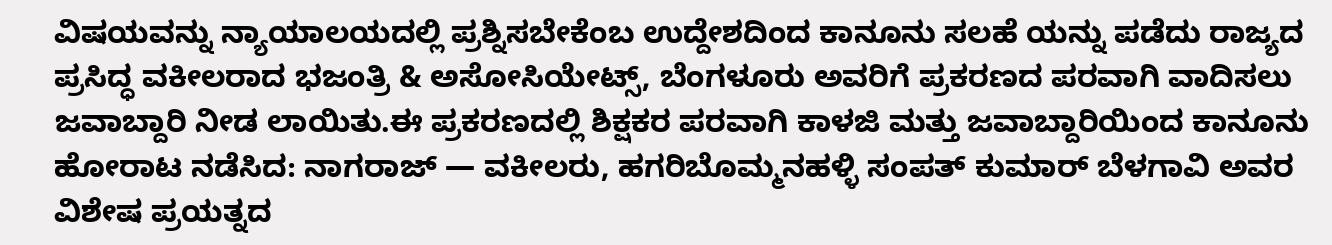ವಿಷಯವನ್ನು ನ್ಯಾಯಾಲಯದಲ್ಲಿ ಪ್ರಶ್ನಿಸಬೇಕೆಂಬ ಉದ್ದೇಶದಿಂದ ಕಾನೂನು ಸಲಹೆ ಯನ್ನು ಪಡೆದು ರಾಜ್ಯದ ಪ್ರಸಿದ್ಧ ವಕೀಲರಾದ ಭಜಂತ್ರಿ & ಅಸೋಸಿಯೇಟ್ಸ್, ಬೆಂಗಳೂರು ಅವರಿಗೆ ಪ್ರಕರಣದ ಪರವಾಗಿ ವಾದಿಸಲು ಜವಾಬ್ದಾರಿ ನೀಡ ಲಾಯಿತು.ಈ ಪ್ರಕರಣದಲ್ಲಿ ಶಿಕ್ಷಕರ ಪರವಾಗಿ ಕಾಳಜಿ ಮತ್ತು ಜವಾಬ್ದಾರಿಯಿಂದ ಕಾನೂನು ಹೋರಾಟ ನಡೆಸಿದ: ನಾಗರಾಜ್ — ವಕೀಲರು, ಹಗರಿಬೊಮ್ಮನಹಳ್ಳಿ ಸಂಪತ್ ಕುಮಾರ್ ಬೆಳಗಾವಿ ಅವರ ವಿಶೇಷ ಪ್ರಯತ್ನದ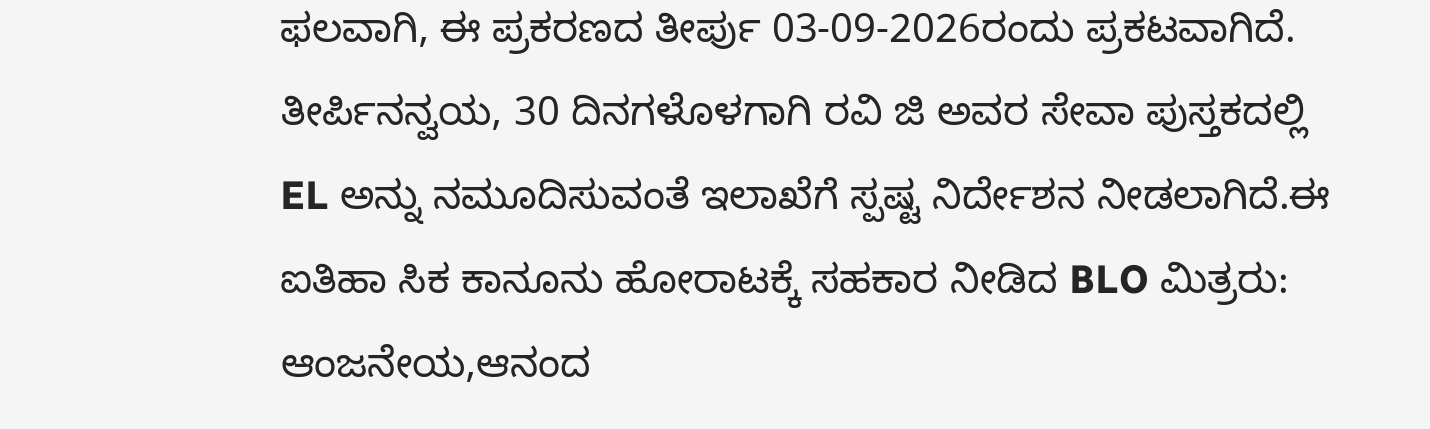ಫಲವಾಗಿ, ಈ ಪ್ರಕರಣದ ತೀರ್ಪು 03-09-2026ರಂದು ಪ್ರಕಟವಾಗಿದೆ.
ತೀರ್ಪಿನನ್ವಯ, 30 ದಿನಗಳೊಳಗಾಗಿ ರವಿ ಜಿ ಅವರ ಸೇವಾ ಪುಸ್ತಕದಲ್ಲಿ EL ಅನ್ನು ನಮೂದಿಸುವಂತೆ ಇಲಾಖೆಗೆ ಸ್ಪಷ್ಟ ನಿರ್ದೇಶನ ನೀಡಲಾಗಿದೆ.ಈ ಐತಿಹಾ ಸಿಕ ಕಾನೂನು ಹೋರಾಟಕ್ಕೆ ಸಹಕಾರ ನೀಡಿದ BLO ಮಿತ್ರರು: ಆಂಜನೇಯ,ಆನಂದ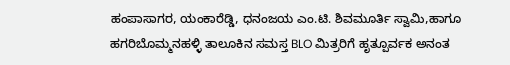ಹಂಪಾಸಾಗರ, ಯಂಕಾರೆಡ್ಡಿ, ಧನಂಜಯ ಎಂ.ಟಿ. ಶಿವಮೂರ್ತಿ ಸ್ವಾಮಿ,ಹಾಗೂ ಹಗರಿಬೊಮ್ಮನಹಳ್ಳಿ ತಾಲೂಕಿನ ಸಮಸ್ತ BLO ಮಿತ್ರರಿಗೆ ಹೃತ್ಪೂರ್ವಕ ಅನಂತ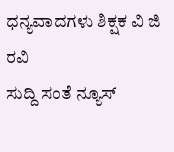ಧನ್ಯವಾದಗಳು ಶಿಕ್ಷಕ ವಿ ಜಿ ರವಿ
ಸುದ್ದಿ ಸಂತೆ ನ್ಯೂಸ್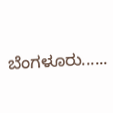ಬೆಂಗಳೂರು......